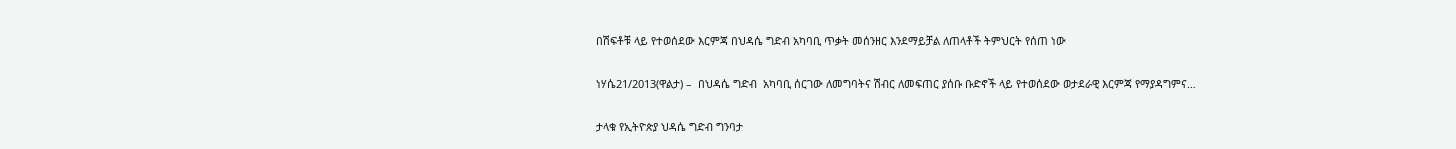በሽፍቶቹ ላይ የተወሰደው እርምጃ በህዳሴ ግድብ አካባቢ ጥቃት መሰንዘር እንደማይቻል ለጠላቶች ትምህርት የሰጠ ነው

ነሃሴ21/2013(ዋልታ) –  በህዳሴ ግድብ  አካባቢ ሰርገው ለመግባትና ሽብር ለመፍጠር ያሰቡ ቡድኖች ላይ የተወሰደው ወታደራዊ እርምጃ የማያዳግምና…

ታላቁ የኢትዮጵያ ህዳሴ ግድብ ግንባታ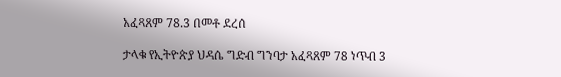አፈጻጸም 78.3 በመቶ ደረሰ

ታላቁ የኢትዮጵያ ህዳሴ ግድብ ግንባታ አፈጻጸም 78 ነጥብ 3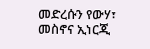መድረሱን የውሃ፣ መስኖና ኢነርጂ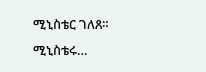ሚኒስቴር ገለጸ። ሚኒስቴሩ…